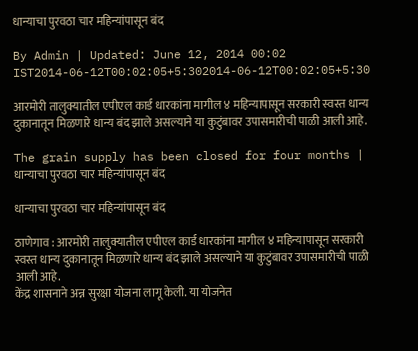धान्याचा पुरवठा चार महिन्यांपासून बंद

By Admin | Updated: June 12, 2014 00:02 IST2014-06-12T00:02:05+5:302014-06-12T00:02:05+5:30

आरमोरी तालुक्यातील एपीएल कार्ड धारकांना मागील ४ महिन्यापासून सरकारी स्वस्त धान्य दुकानातून मिळणारे धान्य बंद झाले असल्याने या कुटुंबावर उपासमारीची पाळी आली आहे.

The grain supply has been closed for four months | धान्याचा पुरवठा चार महिन्यांपासून बंद

धान्याचा पुरवठा चार महिन्यांपासून बंद

ठाणेगाव : आरमोरी तालुक्यातील एपीएल कार्ड धारकांना मागील ४ महिन्यापासून सरकारी स्वस्त धान्य दुकानातून मिळणारे धान्य बंद झाले असल्याने या कुटुंबावर उपासमारीची पाळी आली आहे.
केंद्र शासनाने अन्न सुरक्षा योजना लागू केली. या योजनेत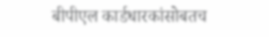बीपीएल कार्डधारकांसोबतच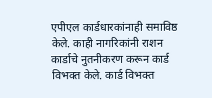एपीएल कार्डधारकांनाही समाविष्ठ केले. काही नागरिकांनी राशन कार्डाचे नुतनीकरण करून कार्ड विभक्त केले. कार्ड विभक्त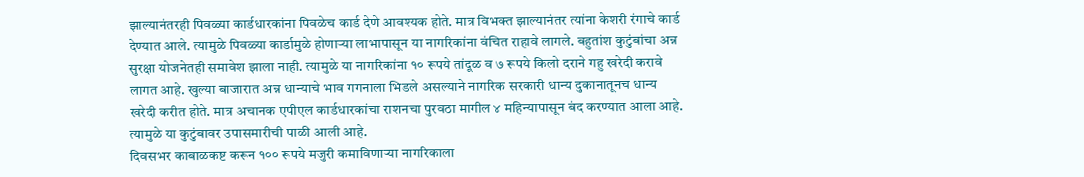झाल्यानंतरही पिवळ्या कार्डधारकांना पिवळेच कार्ड देणे आवश्यक होते. मात्र विभक्त झाल्यानंतर त्यांना केशरी रंगाचे कार्ड देण्यात आले. त्यामुळे पिवळ्या कार्डामुळे होणाऱ्या लाभापासून या नागरिकांना वंचित राहावे लागले. बहुतांश कुटुंबांचा अन्न सुरक्षा योजनेतही समावेश झाला नाही. त्यामुळे या नागरिकांना १० रूपये तांदूळ व ७ रूपये किलो दराने गहु खरेदी करावे लागत आहे. खुल्या बाजारात अन्न धान्याचे भाव गगनाला भिडले असल्याने नागरिक सरकारी धान्य दुकानातूनच धान्य खरेदी करीत होते. मात्र अचानक एपीएल कार्डधारकांचा राशनचा पुरवठा मागील ४ महिन्यापासून बंद करण्यात आला आहे. त्यामुळे या कुटुंबावर उपासमारीची पाळी आली आहे.
दिवसभर काबाळकष्ट करून १०० रूपये मजुरी कमाविणाऱ्या नागरिकाला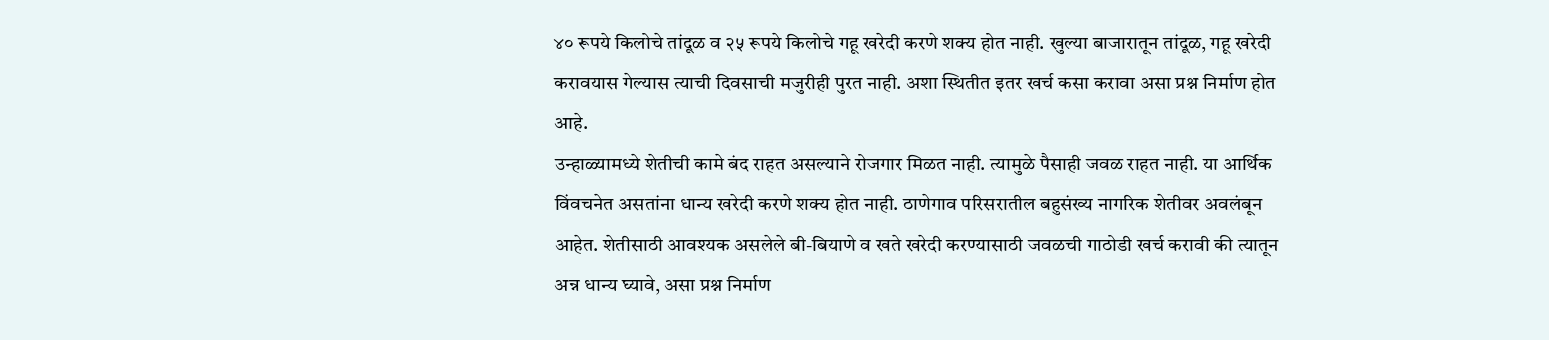४० रूपये किलोचे तांदूळ व २५ रूपये किलोचे गहू खरेदी करणे शक्य होत नाही. खुल्या बाजारातून तांदूळ, गहू खरेदी करावयास गेल्यास त्याची दिवसाची मजुरीही पुरत नाही. अशा स्थितीत इतर खर्च कसा करावा असा प्रश्न निर्माण होत आहे.
उन्हाळ्यामध्ये शेतीची कामे बंद राहत असल्याने रोजगार मिळत नाही. त्यामुळे पैसाही जवळ राहत नाही. या आर्थिक विंवचनेत असतांना धान्य खरेदी करणे शक्य होत नाही. ठाणेगाव परिसरातील बहुसंख्य नागरिक शेतीवर अवलंबून आहेत. शेतीसाठी आवश्यक असलेले बी-बियाणे व खते खरेदी करण्यासाठी जवळची गाठोडी खर्च करावी की त्यातून अन्न धान्य घ्यावे, असा प्रश्न निर्माण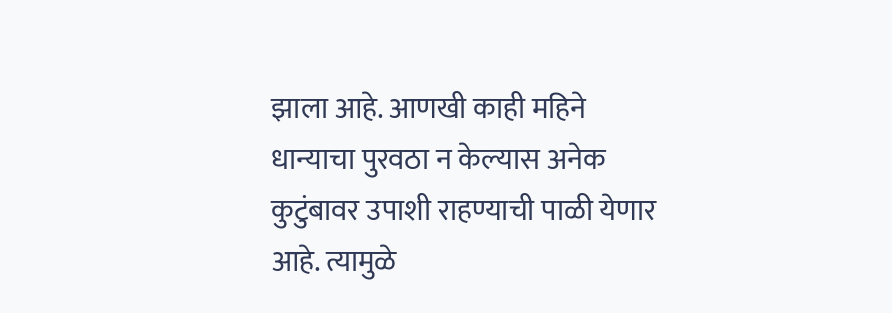झाला आहे. आणखी काही महिने धान्याचा पुरवठा न केल्यास अनेक कुटुंबावर उपाशी राहण्याची पाळी येणार आहे. त्यामुळे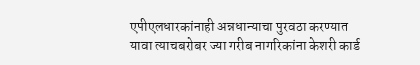एपीएलधारकांनाही अन्नधान्याचा पुरवठा करण्यात यावा त्याचबरोबर ज्या गरीब नागरिकांना केशरी कार्ड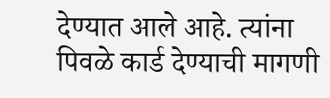देण्यात आले आहे. त्यांना पिवळे कार्ड देण्याची मागणी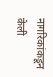नागरिकांकडून केली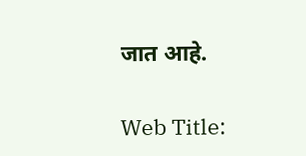जात आहे.

Web Title: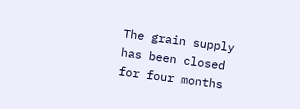The grain supply has been closed for four months